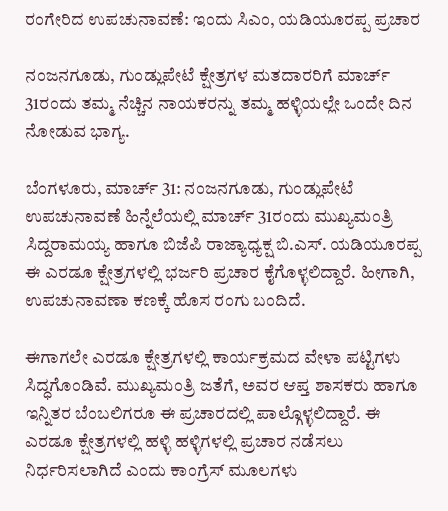ರಂಗೇರಿದ ಉಪಚುನಾವಣೆ: ಇಂದು ಸಿಎಂ, ಯಡಿಯೂರಪ್ಪ ಪ್ರಚಾರ

ನಂಜನಗೂಡು, ಗುಂಡ್ಲುಪೇಟೆ ಕ್ಷೇತ್ರಗಳ ಮತದಾರರಿಗೆ ಮಾರ್ಚ್ 31ರಂದು ತಮ್ಮ ನೆಚ್ಚಿನ ನಾಯಕರನ್ನು ತಮ್ಮ ಹಳ್ಳಿಯಲ್ಲೇ ಒಂದೇ ದಿನ ನೋಡುವ ಭಾಗ್ಯ.

ಬೆಂಗಳೂರು, ಮಾರ್ಚ್ 31: ನಂಜನಗೂಡು, ಗುಂಡ್ಲುಪೇಟೆ ಉಪಚುನಾವಣೆ ಹಿನ್ನೆಲೆಯಲ್ಲಿ ಮಾರ್ಚ್ 31ರಂದು ಮುಖ್ಯಮಂತ್ರಿ ಸಿದ್ದರಾಮಯ್ಯ ಹಾಗೂ ಬಿಜೆಪಿ ರಾಜ್ಯಾಧ್ಯಕ್ಷ ಬಿ.ಎಸ್. ಯಡಿಯೂರಪ್ಪ ಈ ಎರಡೂ ಕ್ಷೇತ್ರಗಳಲ್ಲಿ ಭರ್ಜರಿ ಪ್ರಚಾರ ಕೈಗೊಳ್ಳಲಿದ್ದಾರೆ. ಹೀಗಾಗಿ, ಉಪಚುನಾವಣಾ ಕಣಕ್ಕೆ ಹೊಸ ರಂಗು ಬಂದಿದೆ.

ಈಗಾಗಲೇ ಎರಡೂ ಕ್ಷೇತ್ರಗಳಲ್ಲಿ ಕಾರ್ಯಕ್ರಮದ ವೇಳಾ ಪಟ್ಟಿಗಳು ಸಿದ್ಧಗೊಂಡಿವೆ. ಮುಖ್ಯಮಂತ್ರಿ ಜತೆಗೆ, ಅವರ ಆಪ್ತ ಶಾಸಕರು ಹಾಗೂ ಇನ್ನಿತರ ಬೆಂಬಲಿಗರೂ ಈ ಪ್ರಚಾರದಲ್ಲಿ ಪಾಲ್ಗೊಳ್ಳಲಿದ್ದಾರೆ. ಈ ಎರಡೂ ಕ್ಷೇತ್ರಗಳಲ್ಲಿ ಹಳ್ಳಿ ಹಳ್ಳಿಗಳಲ್ಲಿ ಪ್ರಚಾರ ನಡೆಸಲು ನಿರ್ಧರಿಸಲಾಗಿದೆ ಎಂದು ಕಾಂಗ್ರೆಸ್ ಮೂಲಗಳು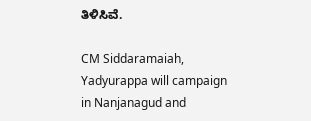ತಿಳಿಸಿವೆ.

CM Siddaramaiah, Yadyurappa will campaign in Nanjanagud and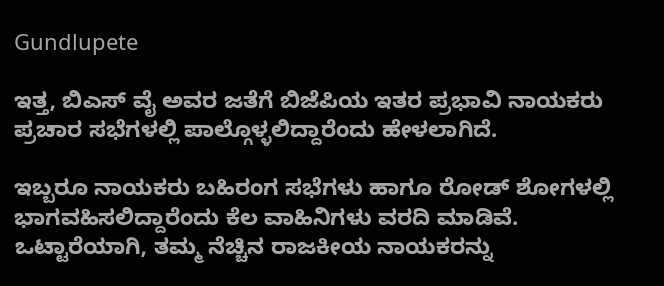Gundlupete

ಇತ್ತ, ಬಿಎಸ್ ವೈ ಅವರ ಜತೆಗೆ ಬಿಜೆಪಿಯ ಇತರ ಪ್ರಭಾವಿ ನಾಯಕರು ಪ್ರಚಾರ ಸಭೆಗಳಲ್ಲಿ ಪಾಲ್ಗೊಳ್ಳಲಿದ್ದಾರೆಂದು ಹೇಳಲಾಗಿದೆ.

ಇಬ್ಬರೂ ನಾಯಕರು ಬಹಿರಂಗ ಸಭೆಗಳು ಹಾಗೂ ರೋಡ್ ಶೋಗಳಲ್ಲಿ ಭಾಗವಹಿಸಲಿದ್ದಾರೆಂದು ಕೆಲ ವಾಹಿನಿಗಳು ವರದಿ ಮಾಡಿವೆ. ಒಟ್ಟಾರೆಯಾಗಿ, ತಮ್ಮ ನೆಚ್ಚಿನ ರಾಜಕೀಯ ನಾಯಕರನ್ನು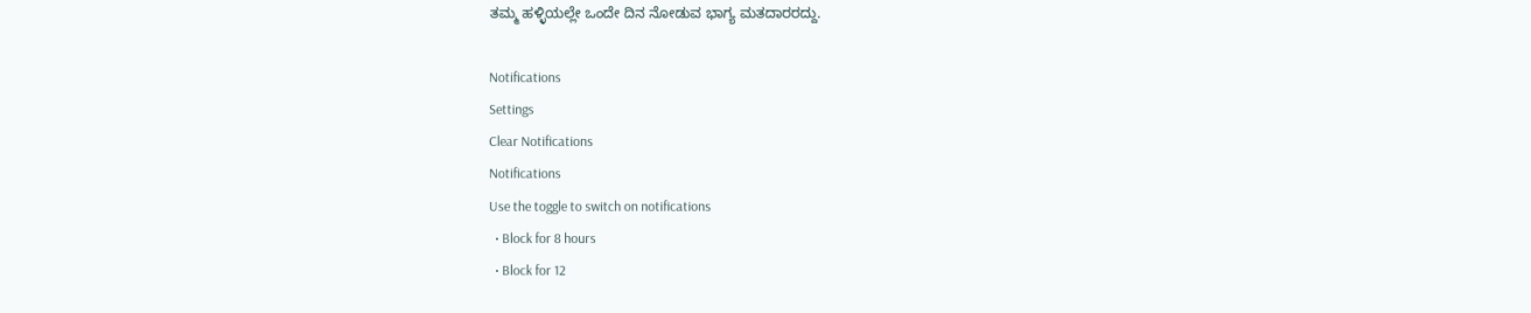ತಮ್ಮ ಹಳ್ಳಿಯಲ್ಲೇ ಒಂದೇ ದಿನ ನೋಡುವ ಭಾಗ್ಯ ಮತದಾರರದ್ದು.

Notifications
Settings
Clear Notifications
Notifications
Use the toggle to switch on notifications
  • Block for 8 hours
  • Block for 12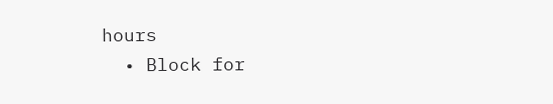hours
  • Block for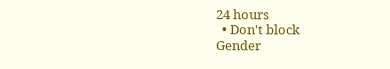24 hours
  • Don't block
Gender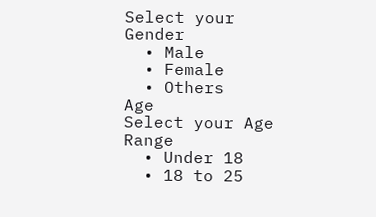Select your Gender
  • Male
  • Female
  • Others
Age
Select your Age Range
  • Under 18
  • 18 to 25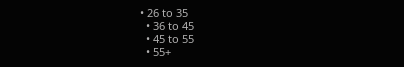• 26 to 35
  • 36 to 45
  • 45 to 55
  • 55+